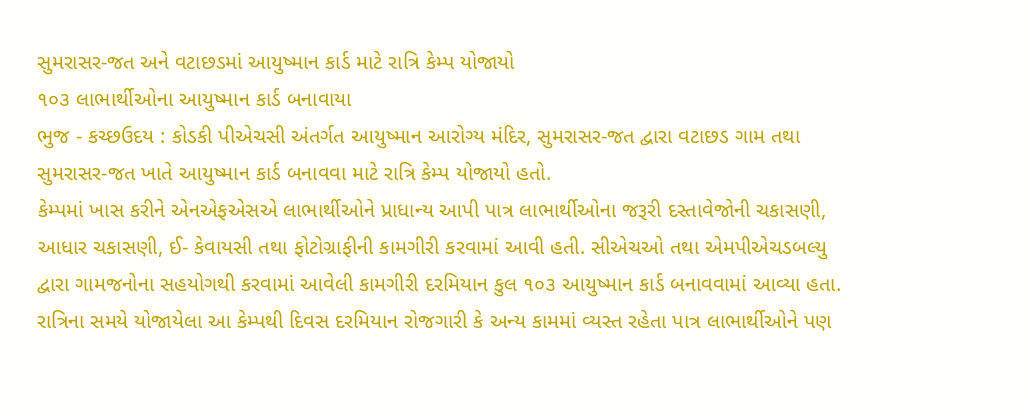સુમરાસર-જત અને વટાછડમાં આયુષ્માન કાર્ડ માટે રાત્રિ કેમ્પ યોજાયો
૧૦૩ લાભાર્થીઓના આયુષ્માન કાર્ડ બનાવાયા
ભુજ - કચ્છઉદય : કોડકી પીએચસી અંતર્ગત આયુષ્માન આરોગ્ય મંદિર, સુમરાસર-જત દ્વારા વટાછડ ગામ તથા સુમરાસર-જત ખાતે આયુષ્માન કાર્ડ બનાવવા માટે રાત્રિ કેમ્પ યોજાયો હતો.
કેમ્પમાં ખાસ કરીને એનએફએસએ લાભાર્થીઓને પ્રાધાન્ય આપી પાત્ર લાભાર્થીઓના જરૂરી દસ્તાવેજોની ચકાસણી, આધાર ચકાસણી, ઈ- કેવાયસી તથા ફોટોગ્રાફીની કામગીરી કરવામાં આવી હતી. સીએચઓ તથા એમપીએચડબલ્યુ દ્વારા ગામજનોના સહયોગથી કરવામાં આવેલી કામગીરી દરમિયાન કુલ ૧૦૩ આયુષ્માન કાર્ડ બનાવવામાં આવ્યા હતા. રાત્રિના સમયે યોજાયેલા આ કેમ્પથી દિવસ દરમિયાન રોજગારી કે અન્ય કામમાં વ્યસ્ત રહેતા પાત્ર લાભાર્થીઓને પણ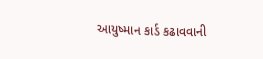આયુષ્માન કાર્ડ કઢાવવાની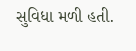સુવિધા મળી હતી.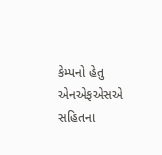કેમ્પનો હેતુ એનએફએસએ સહિતના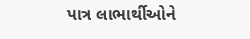પાત્ર લાભાર્થીઓને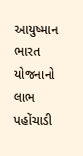આયુષ્માન ભારત યોજનાનો લાભ પહોંચાડી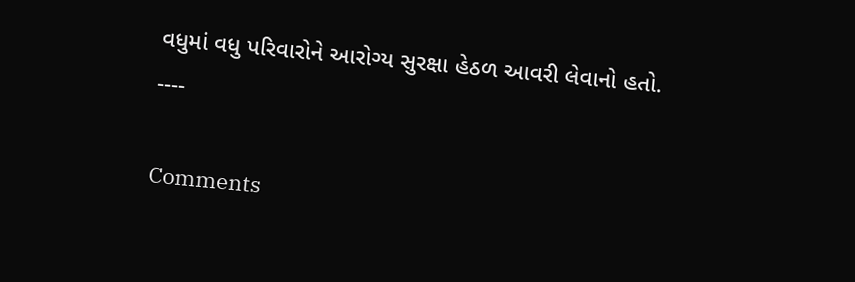વધુમાં વધુ પરિવારોને આરોગ્ય સુરક્ષા હેઠળ આવરી લેવાનો હતો.
----

Comments